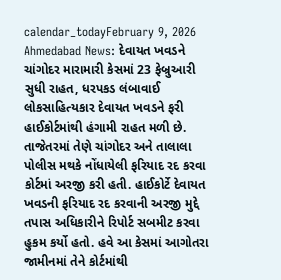calendar_todayFebruary 9, 2026
Ahmedabad News: દેવાયત ખવડને ચાંગોદર મારામારી કેસમાં 23 ફેબ્રુઆરી સુધી રાહત, ધરપકડ લંબાવાઈ
લોકસાહિત્યકાર દેવાયત ખવડને ફરી હાઈકોર્ટમાંથી હંગામી રાહત મળી છે. તાજેતરમાં તેણે ચાંગોદર અને તાલાલા પોલીસ મથકે નોંધાયેલી ફરિયાદ રદ કરવા કોર્ટમાં અરજી કરી હતી. હાઈકોર્ટે દેવાયત ખવડની ફરિયાદ રદ કરવાની અરજી મુદ્દે તપાસ અધિકારીને રિપોર્ટ સબમીટ કરવા હુકમ કર્યો હતો. હવે આ કેસમાં આગોતરા જામીનમાં તેને કોર્ટમાંથી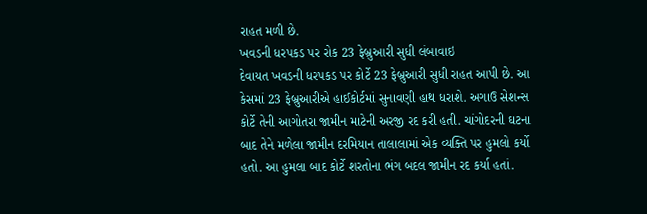રાહત મળી છે.
ખવડની ધરપકડ પર રોક 23 ફેબ્રુઆરી સુધી લંબાવાઇ
દેવાયત ખવડની ધરપકડ પર કોર્ટે 23 ફેબ્રુઆરી સુધી રાહત આપી છે. આ કેસમાં 23 ફેબ્રુઆરીએ હાઈકોર્ટમાં સુનાવણી હાથ ધરાશે. અગાઉ સેશન્સ કોર્ટે તેની આગોતરા જામીન માટેની અરજી રદ કરી હતી. ચાંગોદરની ઘટના બાદ તેને મળેલા જામીન દરમિયાન તાલાલામાં એક વ્યક્તિ પર હુમલો કર્યો હતો. આ હુમલા બાદ કોર્ટે શરતોના ભંગ બદલ જામીન રદ કર્યા હતાં.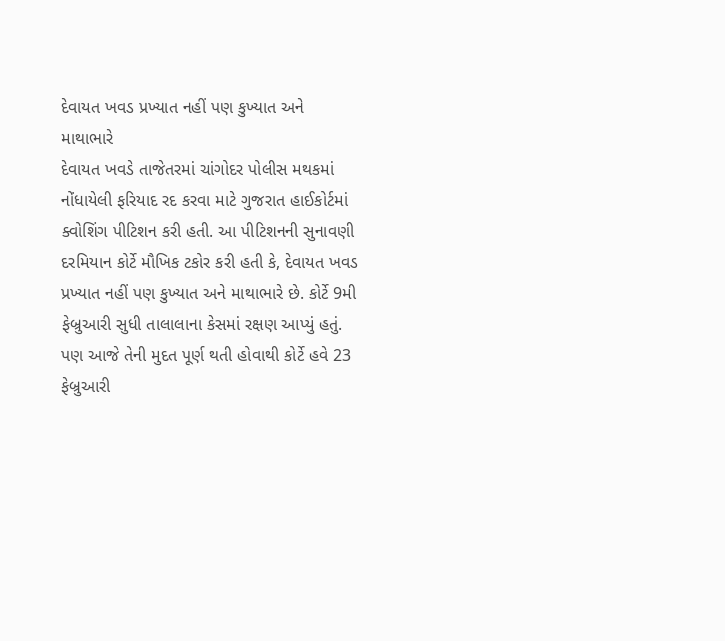દેવાયત ખવડ પ્રખ્યાત નહીં પણ કુખ્યાત અને માથાભારે
દેવાયત ખવડે તાજેતરમાં ચાંગોદર પોલીસ મથકમાં નોંધાયેલી ફરિયાદ રદ કરવા માટે ગુજરાત હાઈકોર્ટમાં ક્વોશિંગ પીટિશન કરી હતી. આ પીટિશનની સુનાવણી દરમિયાન કોર્ટે મૌખિક ટકોર કરી હતી કે, દેવાયત ખવડ પ્રખ્યાત નહીં પણ કુખ્યાત અને માથાભારે છે. કોર્ટે 9મી ફેબ્રુઆરી સુધી તાલાલાના કેસમાં રક્ષણ આપ્યું હતું. પણ આજે તેની મુદત પૂર્ણ થતી હોવાથી કોર્ટે હવે 23 ફેબ્રુઆરી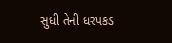સુધી તેની ધરપકડ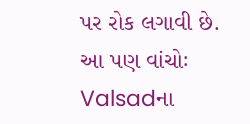પર રોક લગાવી છે.
આ પણ વાંચોઃ Valsadના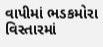વાપીમાં ભડકમોરા વિસ્તારમાં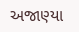અજાણ્યા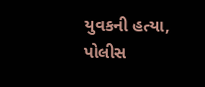યુવકની હત્યા, પોલીસ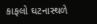કાફલો ઘટનાસ્થળે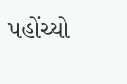પહોંચ્યો